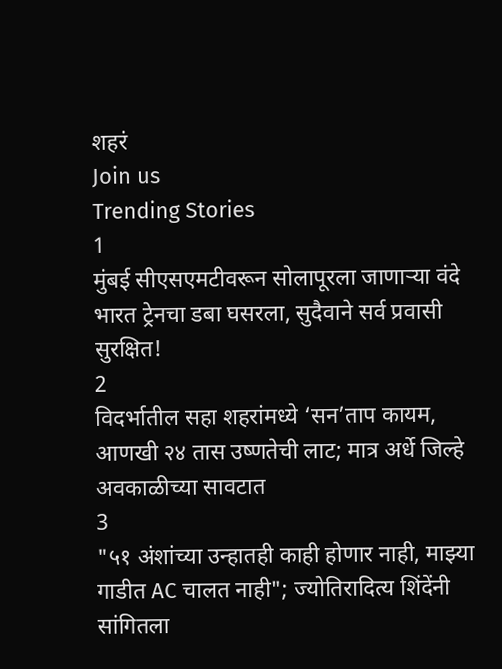शहरं
Join us
Trending Stories
1
मुंबई सीएसएमटीवरून सोलापूरला जाणाऱ्या वंदे भारत ट्रेनचा डबा घसरला, सुदैवाने सर्व प्रवासी सुरक्षित!
2
विदर्भातील सहा शहरांमध्ये ‘सन’ताप कायम, आणखी २४ तास उष्णतेची लाट; मात्र अर्धे जिल्हे अवकाळीच्या सावटात
3
"५१ अंशांच्या उन्हातही काही होणार नाही, माझ्या गाडीत AC चालत नाही"; ज्योतिरादित्य शिंदेंनी सांगितला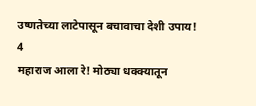उष्णतेच्या लाटेपासून बचावाचा देशी उपाय!
4
महाराज आला रे! मोठ्या धक्क्यातून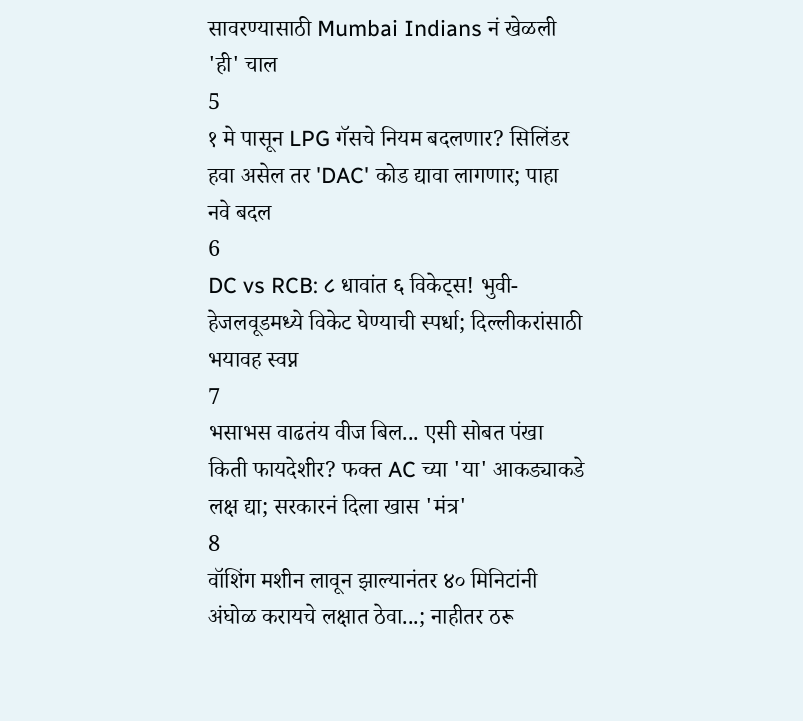सावरण्यासाठी Mumbai Indians नं खेळली 'ही' चाल
5
१ मे पासून LPG गॅसचे नियम बदलणार? सिलिंडर हवा असेल तर 'DAC' कोड द्यावा लागणार; पाहा नवे बदल
6
DC vs RCB: ८ धावांत ६ विकेट्स! भुवी-हेजलवूडमध्ये विकेट घेण्याची स्पर्धा; दिल्लीकरांसाठी भयावह स्वप्न
7
भसाभस वाढतंय वीज बिल... एसी सोबत पंखा किती फायदेशीर? फक्त AC च्या 'या' आकड्याकडे लक्ष द्या; सरकारनं दिला खास 'मंत्र'
8
वॉशिंग मशीन लावून झाल्यानंतर ४० मिनिटांनी अंघोळ करायचे लक्षात ठेवा...; नाहीतर ठरू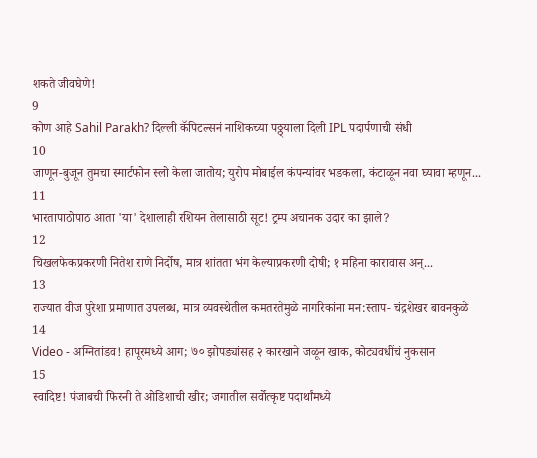शकते जीवघेणे!
9
कोण आहे Sahil Parakh? दिल्ली कॅपिटल्सनं नाशिकच्या पठ्ठ्याला दिली IPL पदार्पणाची संधी
10
जाणून-बुजून तुमचा स्मार्टफोन स्लो केला जातोय; युरोप मोबाईल कंपन्यांवर भडकला, कंटाळून नवा घ्यावा म्हणून...
11
भारतापाठोपाठ आता 'या' देशालाही रशियन तेलासाठी सूट! ट्रम्प अचानक उदार का झाले?
12
चिखलफेकप्रकरणी नितेश राणे निर्दोष, मात्र शांतता भंग केल्याप्रकरणी दोषी; १ महिना कारावास अन्...
13
राज्यात वीज पुरेशा प्रमाणात उपलब्ध, मात्र व्यवस्थेतील कमतरतेमुळे नागरिकांना मन:स्ताप- चंद्रशेखर बावनकुळे
14
Video - अग्नितांडव! हापूरमध्ये आग; ७० झोपड्यांसह २ कारखाने जळून खाक, कोट्यवधींचं नुकसान
15
स्वादिष्ट! पंजाबची फिरनी ते ओडिशाची खीर; जगातील सर्वोत्कृष्ट पदार्थांमध्ये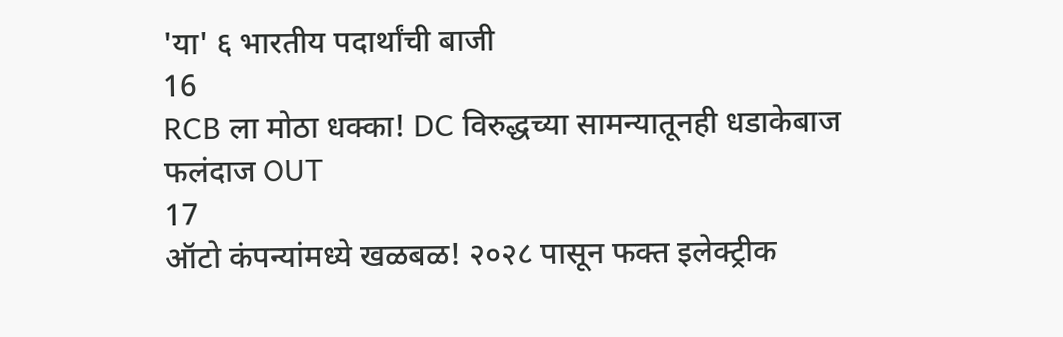'या' ६ भारतीय पदार्थांची बाजी
16
RCB ला मोठा धक्का! DC विरुद्धच्या सामन्यातूनही धडाकेबाज फलंदाज OUT
17
ऑटो कंपन्यांमध्ये खळबळ! २०२८ पासून फक्त इलेक्ट्रीक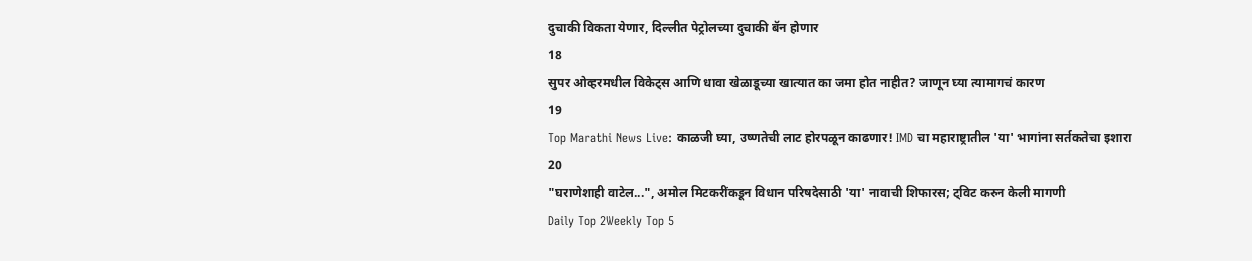दुचाकी विकता येणार, दिल्लीत पेट्रोलच्या दुचाकी बॅन होणार
18
सुपर ओव्हरमधील विकेट्स आणि धावा खेळाडूच्या खात्यात का जमा होत नाहीत? जाणून घ्या त्यामागचं कारण
19
Top Marathi News Live: काळजी घ्या, उष्णतेची लाट होरपळून काढणार! IMD चा महाराष्ट्रातील 'या' भागांना सर्तकतेचा इशारा
20
"घराणेशाही वाटेल...", अमोल मिटकरींकडून विधान परिषदेसाठी 'या' नावाची शिफारस; ट्विट करुन केली मागणी
Daily Top 2Weekly Top 5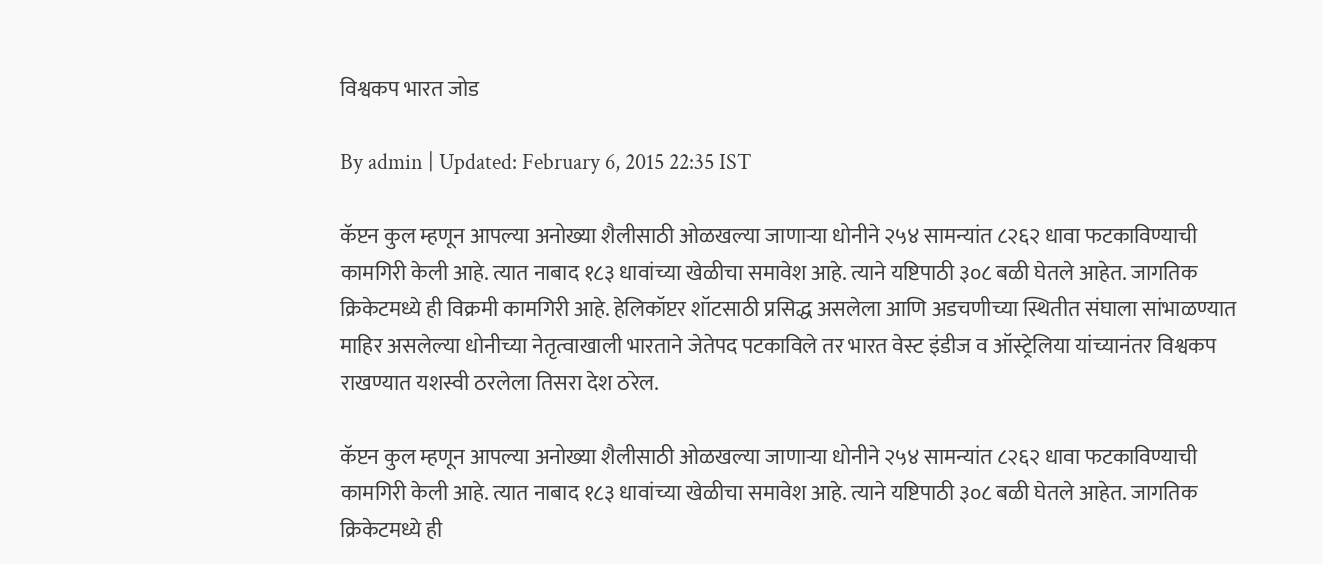विश्वकप भारत जोड

By admin | Updated: February 6, 2015 22:35 IST

कॅप्टन कुल म्हणून आपल्या अनोख्या शैलीसाठी ओळखल्या जाणाऱ्या धोनीने २५४ सामन्यांत ८२६२ धावा फटकाविण्याची कामगिरी केली आहे. त्यात नाबाद १८३ धावांच्या खेळीचा समावेश आहे. त्याने यष्टिपाठी ३०८ बळी घेतले आहेत. जागतिक क्रिकेटमध्ये ही विक्रमी कामगिरी आहे. हेलिकॉप्टर शॉटसाठी प्रसिद्ध असलेला आणि अडचणीच्या स्थितीत संघाला सांभाळण्यात माहिर असलेल्या धोनीच्या नेतृत्वाखाली भारताने जेतेपद पटकाविले तर भारत वेस्ट इंडीज व ऑस्ट्रेलिया यांच्यानंतर विश्वकप राखण्यात यशस्वी ठरलेला तिसरा देश ठरेल.

कॅप्टन कुल म्हणून आपल्या अनोख्या शैलीसाठी ओळखल्या जाणाऱ्या धोनीने २५४ सामन्यांत ८२६२ धावा फटकाविण्याची कामगिरी केली आहे. त्यात नाबाद १८३ धावांच्या खेळीचा समावेश आहे. त्याने यष्टिपाठी ३०८ बळी घेतले आहेत. जागतिक क्रिकेटमध्ये ही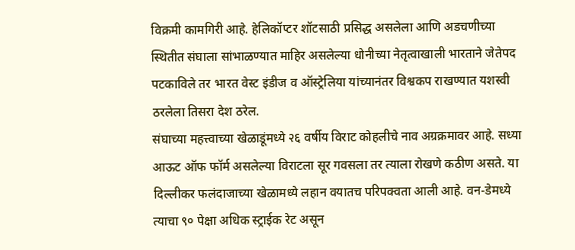विक्रमी कामगिरी आहे. हेलिकॉप्टर शॉटसाठी प्रसिद्ध असलेला आणि अडचणीच्या स्थितीत संघाला सांभाळण्यात माहिर असलेल्या धोनीच्या नेतृत्वाखाली भारताने जेतेपद पटकाविले तर भारत वेस्ट इंडीज व ऑस्ट्रेलिया यांच्यानंतर विश्वकप राखण्यात यशस्वी ठरलेला तिसरा देश ठरेल.
संघाच्या महत्त्वाच्या खेळाडूंमध्ये २६ वर्षीय विराट कोहलीचे नाव अग्रक्रमावर आहे. सध्या आऊट ऑफ फॉर्म असलेल्या विराटला सूर गवसला तर त्याला रोखणे कठीण असते. या दिल्लीकर फलंदाजाच्या खेळामध्ये लहान वयातच परिपक्वता आली आहे. वन-डेमध्ये त्याचा ९० पेक्षा अधिक स्ट्राईक रेट असून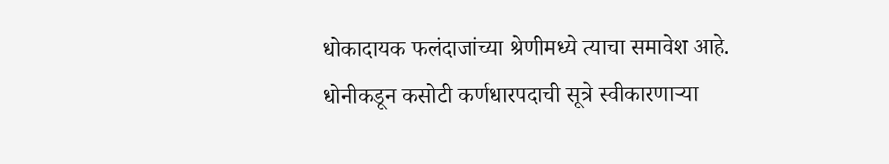धोकादायक फलंदाजांच्या श्रेणीमध्ये त्याचा समावेश आहे. धोनीकडून कसोटी कर्णधारपदाची सूत्रे स्वीकारणाऱ्या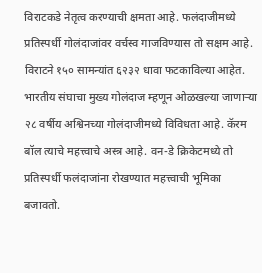विराटकडे नेतृत्व करण्याची क्षमता आहे. फलंदाजीमध्ये प्रतिस्पर्धी गोलंदाजांवर वर्चस्व गाजविण्यास तो सक्षम आहे. विराटने १५० सामन्यांत ६२३२ धावा फटकाविल्या आहेत.
भारतीय संघाचा मुख्य गोलंदाज म्हणून ओळखल्या जाणाऱ्या २८ वर्षीय अश्विनच्या गोलंदाजीमध्ये विविधता आहे. कॅरम बॉल त्याचे महत्त्वाचे अस्त्र आहे. वन-डे क्रिकेटमध्ये तो प्रतिस्पर्धी फलंदाजांना रोखण्यात महत्त्वाची भूमिका बजावतो.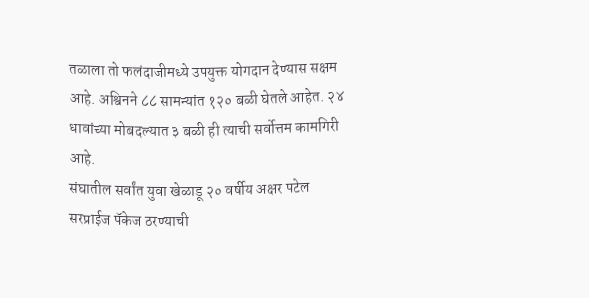तळाला तो फलंदाजीमध्ये उपयुक्त योगदान देण्यास सक्षम आहे. अश्विनने ८८ सामन्यांत १२० बळी घेतले आहेत. २४ धावांच्या मोबदल्यात ३ बळी ही त्याची सर्वोत्तम कामगिरी आहे.
संघातील सर्वांत युवा खेळाडू २० वर्षीय अक्षर पटेल सरप्राईज पॅकेज ठरण्याची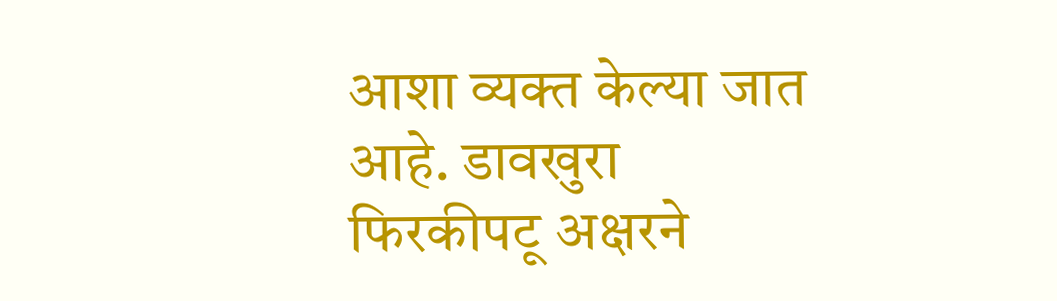आशा व्यक्त केल्या जात आहे. डावखुरा फिरकीपटू अक्षरने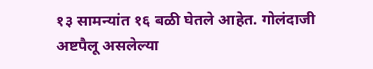१३ सामन्यांत १६ बळी घेतले आहेत. गोलंदाजी अष्टपैलू असलेल्या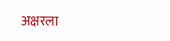अक्षरला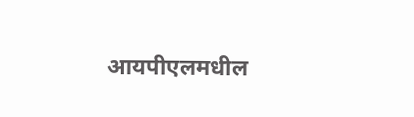आयपीएलमधील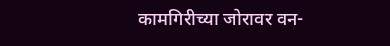कामगिरीच्या जोरावर वन-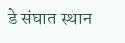डे संघात स्थान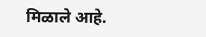मिळाले आहे.